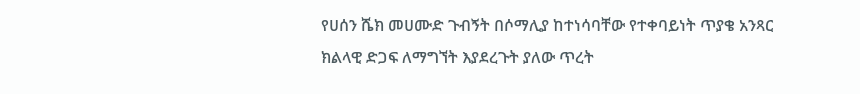የሀሰን ሼክ መሀሙድ ጉብኝት በሶማሊያ ከተነሳባቸው የተቀባይነት ጥያቄ አንጻር ክልላዊ ድጋፍ ለማግኘት እያደረጉት ያለው ጥረት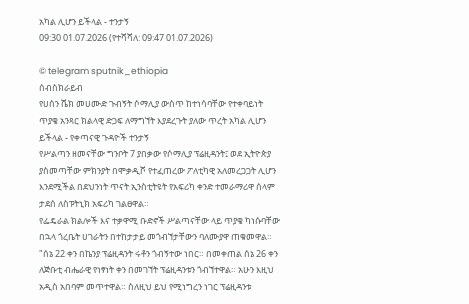አካል ሊሆን ይችላል - ተንታኝ
09:30 01.07.2026 (የተሻሻለ: 09:47 01.07.2026)

© telegram sputnik_ethiopia
ሰብስክራይብ
የሀሰን ሼክ መሀሙድ ጉብኝት ሶማሊያ ውስጥ ከተነሳባቸው የተቀባይነት ጥያቄ አንጻር ክልላዊ ድጋፍ ለማግኘት እያደረጉት ያለው ጥረት አካል ሊሆን ይችላል - የቀጣናዊ ጉዳዮች ተንታኝ
የሥልጣን ዘመናቸው ግንቦት 7 ያበቃው የሶማሊያ ፕሬዚዳንት፤ ወደ ኢትዮጵያ ያስመጣቸው ምክንያት በሞቃዲሾ የተፈጠረው ፖለቲካዊ አለመረጋጋት ሊሆን እንደሚችል በደህንነት ጥናት ኢንስቲትዩት የአፍሪካ ቀንድ ተመራማሪዋ ሰላም ታደሰ ለስፑትኒክ አፍሪካ ገልፀዋል።
የፌዴራል ክልሎች እና ተቃዋሚ ቡድኖች ሥልጣናቸው ላይ ጥያቄ ካነሱባቸው በኋላ ጎረቤት ሀገራትን በተከታታይ መጎብኘታቸውን ባለሙያዋ ጠቁመዋል።
"ሰኔ 22 ቀን በኬንያ ፕሬዚዳንት ሩቶን ጎብኝተው ነበር። በመቀጠል ሰኔ 26 ቀን ለጅቡቲ ብሔራዊ የነፃነት ቀን በመገኘት ፕሬዚዳንቱን ጎብኘተዋል። አሁን እዚህ አዲስ አበባም መጥተዋል። ስለዚህ ይህ የሚነግረን ነገር ፕሬዚዳንቱ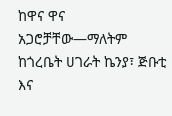ከዋና ዋና አጋሮቻቸው—ማለትም ከጎረቤት ሀገራት ኬንያ፣ ጅቡቲ እና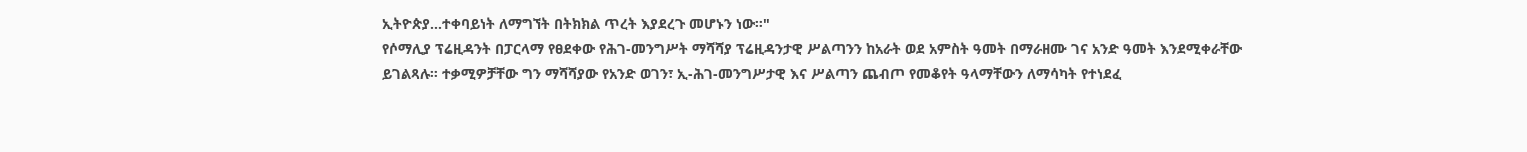ኢትዮጵያ...ተቀባይነት ለማግኘት በትክክል ጥረት እያደረጉ መሆኑን ነው።"
የሶማሊያ ፕሬዚዳንት በፓርላማ የፀደቀው የሕገ-መንግሥት ማሻሻያ ፕሬዚዳንታዊ ሥልጣንን ከአራት ወደ አምስት ዓመት በማራዘሙ ገና አንድ ዓመት እንደሚቀራቸው ይገልጻሉ። ተቃሚዎቻቸው ግን ማሻሻያው የአንድ ወገን፣ ኢ-ሕገ-መንግሥታዊ እና ሥልጣን ጨብጦ የመቆየት ዓላማቸውን ለማሳካት የተነደፈ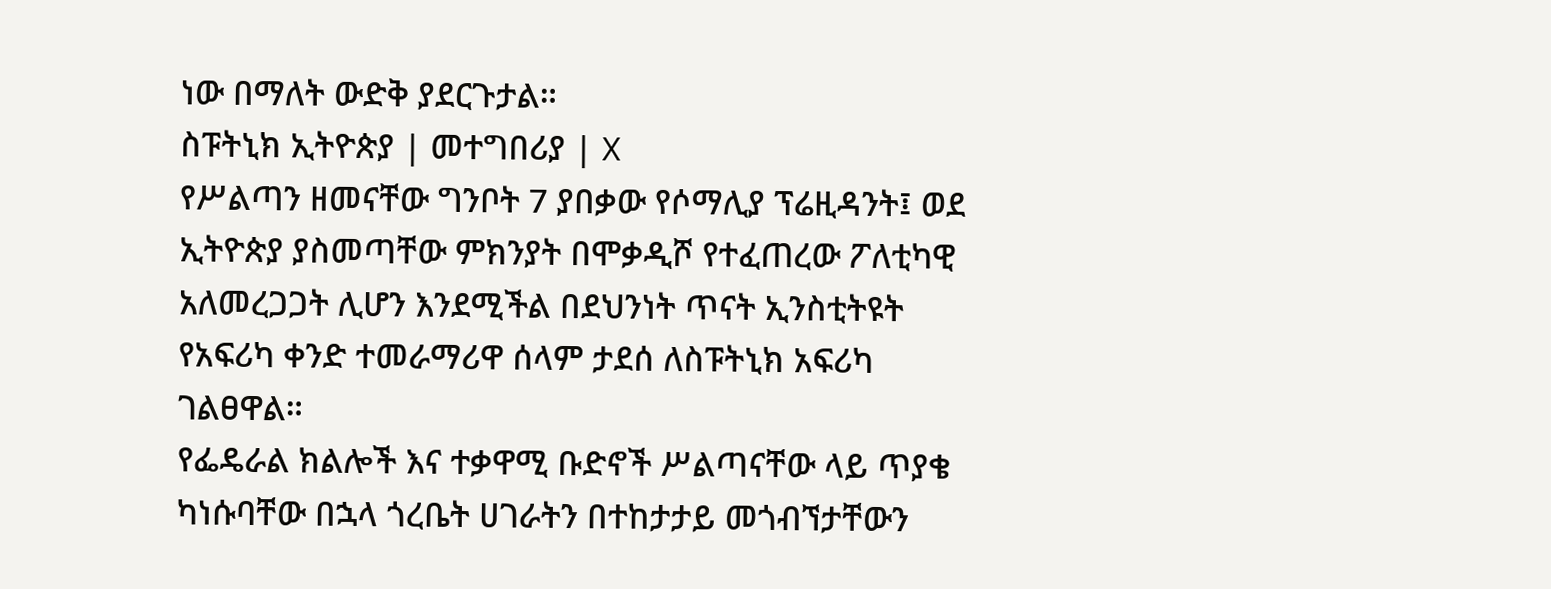ነው በማለት ውድቅ ያደርጉታል።
ስፑትኒክ ኢትዮጵያ | መተግበሪያ | X
የሥልጣን ዘመናቸው ግንቦት 7 ያበቃው የሶማሊያ ፕሬዚዳንት፤ ወደ ኢትዮጵያ ያስመጣቸው ምክንያት በሞቃዲሾ የተፈጠረው ፖለቲካዊ አለመረጋጋት ሊሆን እንደሚችል በደህንነት ጥናት ኢንስቲትዩት የአፍሪካ ቀንድ ተመራማሪዋ ሰላም ታደሰ ለስፑትኒክ አፍሪካ ገልፀዋል።
የፌዴራል ክልሎች እና ተቃዋሚ ቡድኖች ሥልጣናቸው ላይ ጥያቄ ካነሱባቸው በኋላ ጎረቤት ሀገራትን በተከታታይ መጎብኘታቸውን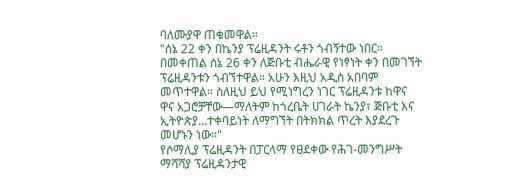ባለሙያዋ ጠቁመዋል።
"ሰኔ 22 ቀን በኬንያ ፕሬዚዳንት ሩቶን ጎብኝተው ነበር። በመቀጠል ሰኔ 26 ቀን ለጅቡቲ ብሔራዊ የነፃነት ቀን በመገኘት ፕሬዚዳንቱን ጎብኘተዋል። አሁን እዚህ አዲስ አበባም መጥተዋል። ስለዚህ ይህ የሚነግረን ነገር ፕሬዚዳንቱ ከዋና ዋና አጋሮቻቸው—ማለትም ከጎረቤት ሀገራት ኬንያ፣ ጅቡቲ እና ኢትዮጵያ...ተቀባይነት ለማግኘት በትክክል ጥረት እያደረጉ መሆኑን ነው።"
የሶማሊያ ፕሬዚዳንት በፓርላማ የፀደቀው የሕገ-መንግሥት ማሻሻያ ፕሬዚዳንታዊ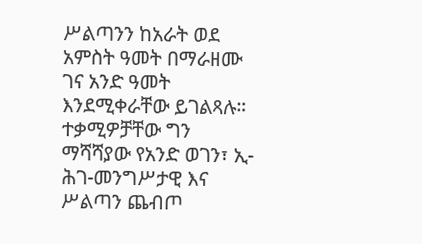ሥልጣንን ከአራት ወደ አምስት ዓመት በማራዘሙ ገና አንድ ዓመት እንደሚቀራቸው ይገልጻሉ። ተቃሚዎቻቸው ግን ማሻሻያው የአንድ ወገን፣ ኢ-ሕገ-መንግሥታዊ እና ሥልጣን ጨብጦ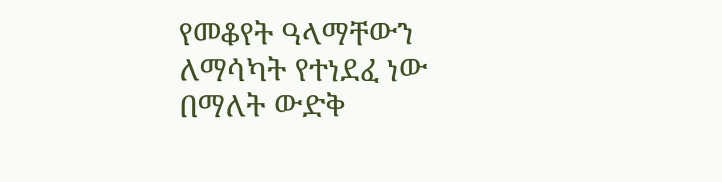የመቆየት ዓላማቸውን ለማሳካት የተነደፈ ነው በማለት ውድቅ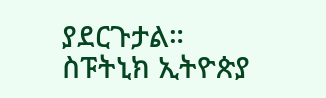ያደርጉታል።
ስፑትኒክ ኢትዮጵያ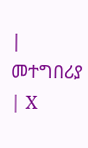| መተግበሪያ | X